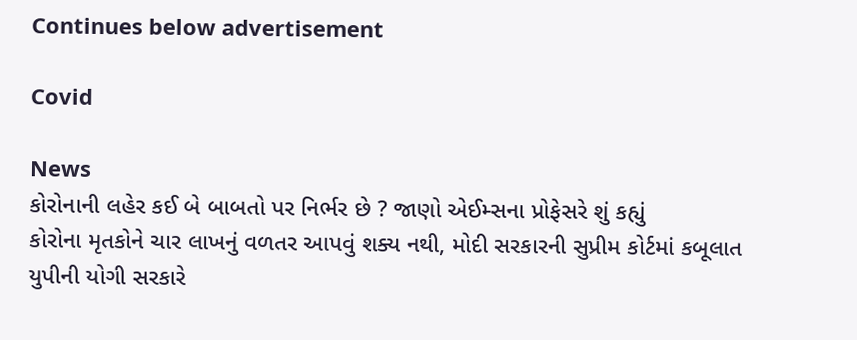Continues below advertisement

Covid

News
કોરોનાની લહેર કઈ બે બાબતો પર નિર્ભર છે ? જાણો એઈમ્સના પ્રોફેસરે શું કહ્યું
કોરોના મૃતકોને ચાર લાખનું વળતર આપવું શક્ય નથી, મોદી સરકારની સુપ્રીમ કોર્ટમાં કબૂલાત
યુપીની યોગી સરકારે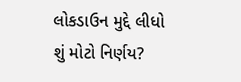લોકડાઉન મુદ્દે લીધો શું મોટો નિર્ણય?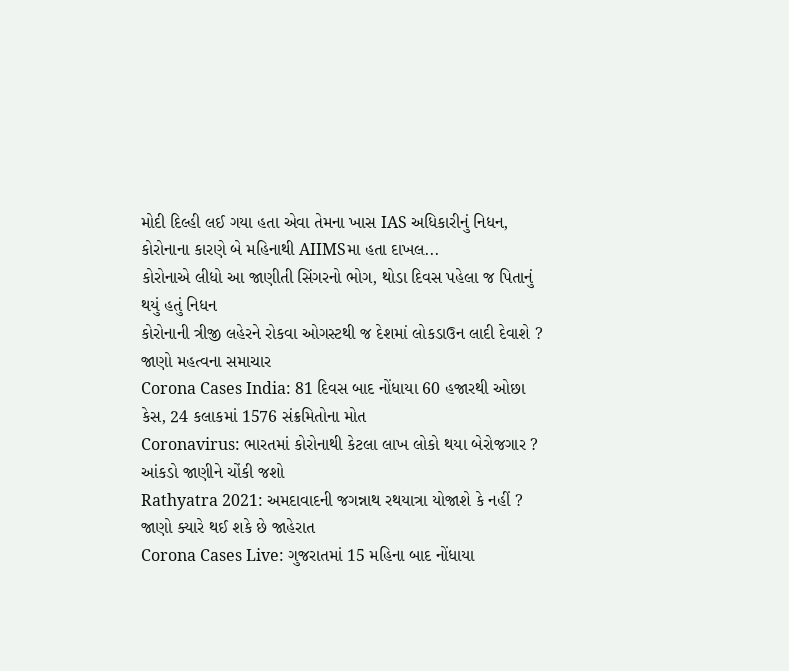મોદી દિલ્હી લઈ ગયા હતા એવા તેમના ખાસ IAS અધિકારીનું નિધન, કોરોનાના કારણે બે મહિનાથી AIIMSમા હતા દાખલ...
કોરોનાએ લીધો આ જાણીતી સિંગરનો ભોગ, થોડા દિવસ પહેલા જ પિતાનું થયું હતું નિધન
કોરોનાની ત્રીજી લહેરને રોકવા ઓગસ્ટથી જ દેશમાં લોકડાઉન લાદી દેવાશે ? જાણો મહત્વના સમાચાર
Corona Cases India: 81 દિવસ બાદ નોંધાયા 60 હજારથી ઓછા કેસ, 24 કલાકમાં 1576 સંક્રમિતોના મોત
Coronavirus: ભારતમાં કોરોનાથી કેટલા લાખ લોકો થયા બેરોજગાર ? આંકડો જાણીને ચોંકી જશો
Rathyatra 2021: અમદાવાદની જગન્નાથ રથયાત્રા યોજાશે કે નહીં ? જાણો ક્યારે થઈ શકે છે જાહેરાત
Corona Cases Live: ગુજરાતમાં 15 મહિના બાદ નોંધાયા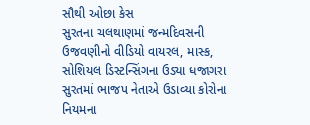સૌથી ઓછા કેસ
સુરતના ચલથાણમાં જન્મદિવસની ઉજવણીનો વીડિયો વાયરલ, માસ્ક, સોશિયલ ડિસ્ટન્સિંગના ઉડ્યા ધજાગરા
સુરતમાં ભાજપ નેતાએ ઉડાવ્યા કોરોના નિયમના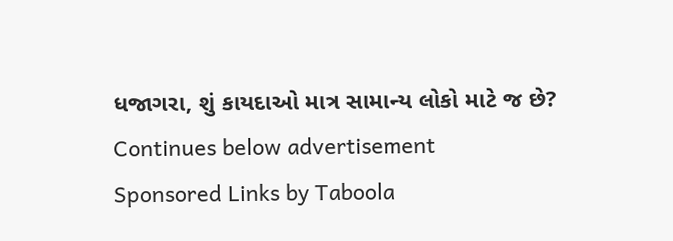ધજાગરા, શું કાયદાઓ માત્ર સામાન્ય લોકો માટે જ છે?
Continues below advertisement
Sponsored Links by Taboola